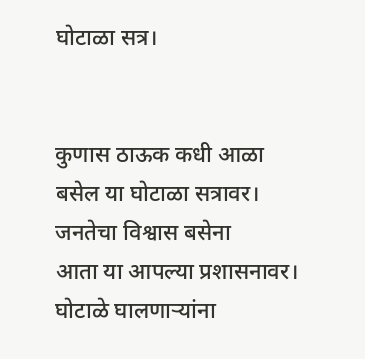घोटाळा सत्र।


कुणास ठाऊक कधी आळा
बसेल या घोटाळा सत्रावर।
जनतेचा विश्वास बसेना
आता या आपल्या प्रशासनावर।
घोटाळे घालणाऱ्यांना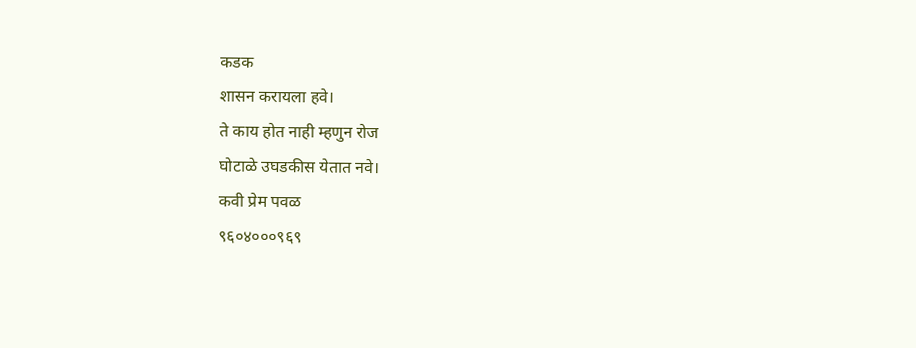कडक
शासन करायला हवे।
ते काय होत नाही म्हणुन रोज
घोटाळे उघडकीस येतात नवे।
कवी प्रेम पवळ
९६०४०००९६९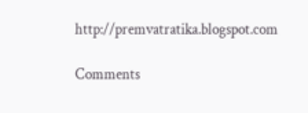http://premvatratika.blogspot.com

Comments